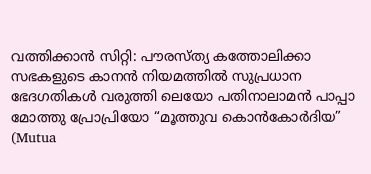വത്തിക്കാൻ സിറ്റി: പൗരസ്ത്യ കത്തോലിക്കാ സഭകളുടെ കാനൻ നിയമത്തിൽ സുപ്രധാന ഭേദഗതികൾ വരുത്തി ലെയോ പതിനാലാമൻ പാപ്പാ മോത്തു പ്രോപ്രിയോ “മൂത്തുവ കൊൻകോർദിയ” (Mutua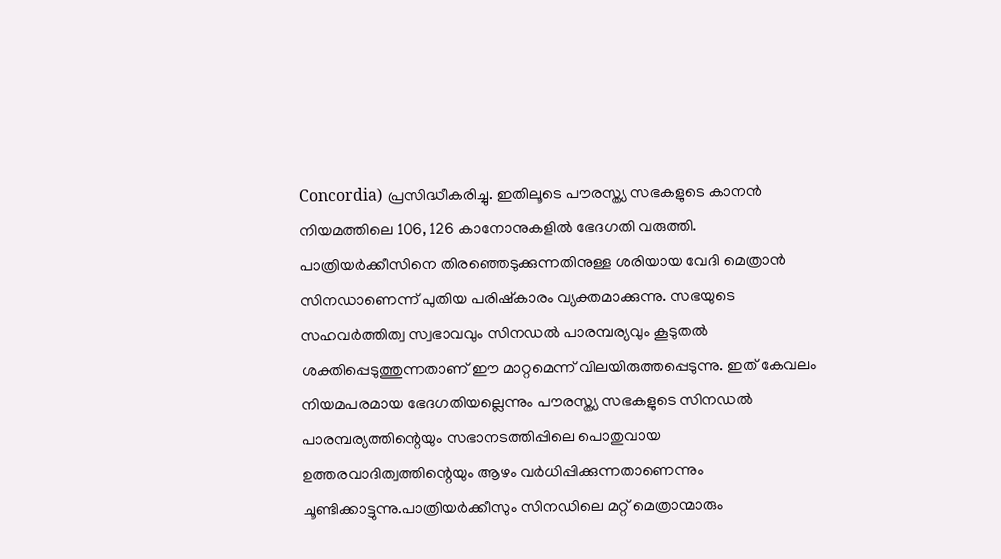Concordia) പ്രസിദ്ധീകരിച്ചു. ഇതിലൂടെ പൗരസ്ത്യ സഭകളുടെ കാനൻ നിയമത്തിലെ 106, 126 കാനോനുകളിൽ ഭേദഗതി വരുത്തി.
പാത്രിയർക്കീസിനെ തിരഞ്ഞെടുക്കുന്നതിനുള്ള ശരിയായ വേദി മെത്രാൻ സിനഡാണെന്ന് പുതിയ പരിഷ്കാരം വ്യക്തമാക്കുന്നു. സഭയുടെ സഹവർത്തിത്വ സ്വഭാവവും സിനഡൽ പാരമ്പര്യവും കൂടുതൽ ശക്തിപ്പെടുത്തുന്നതാണ് ഈ മാറ്റമെന്ന് വിലയിരുത്തപ്പെടുന്നു. ഇത് കേവലം നിയമപരമായ ഭേദഗതിയല്ലെന്നും പൗരസ്ത്യ സഭകളുടെ സിനഡൽ പാരമ്പര്യത്തിന്റെയും സഭാനടത്തിപ്പിലെ പൊതുവായ ഉത്തരവാദിത്വത്തിന്റെയും ആഴം വർധിപ്പിക്കുന്നതാണെന്നും ചൂണ്ടിക്കാട്ടുന്നു.പാത്രിയർക്കീസും സിനഡിലെ മറ്റ് മെത്രാന്മാരും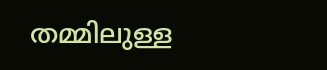തമ്മിലുള്ള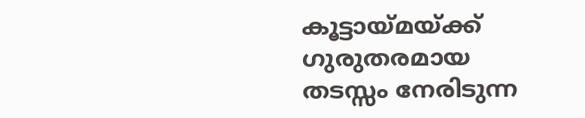കൂട്ടായ്മയ്ക്ക് ഗുരുതരമായ തടസ്സം നേരിടുന്ന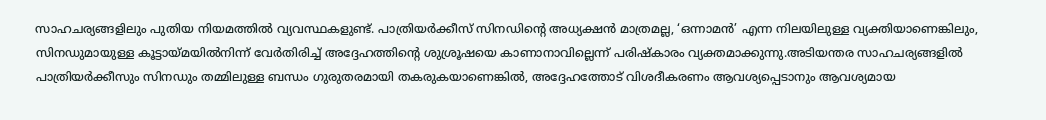സാഹചര്യങ്ങളിലും പുതിയ നിയമത്തിൽ വ്യവസ്ഥകളുണ്ട്. പാത്രിയർക്കീസ് സിനഡിന്റെ അധ്യക്ഷൻ മാത്രമല്ല, ‘ഒന്നാമൻ’ എന്ന നിലയിലുള്ള വ്യക്തിയാണെങ്കിലും, സിനഡുമായുള്ള കൂട്ടായ്മയിൽനിന്ന് വേർതിരിച്ച് അദ്ദേഹത്തിന്റെ ശുശ്രൂഷയെ കാണാനാവില്ലെന്ന് പരിഷ്കാരം വ്യക്തമാക്കുന്നു.അടിയന്തര സാഹചര്യങ്ങളിൽ പാത്രിയർക്കീസും സിനഡും തമ്മിലുള്ള ബന്ധം ഗുരുതരമായി തകരുകയാണെങ്കിൽ, അദ്ദേഹത്തോട് വിശദീകരണം ആവശ്യപ്പെടാനും ആവശ്യമായ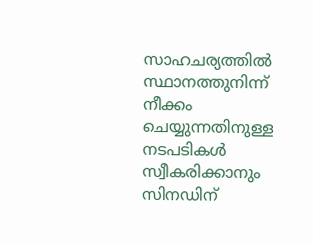സാഹചര്യത്തിൽ സ്ഥാനത്തുനിന്ന് നീക്കം ചെയ്യുന്നതിനുള്ള നടപടികൾ സ്വീകരിക്കാനും സിനഡിന്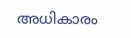അധികാരം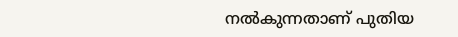നൽകുന്നതാണ് പുതിയ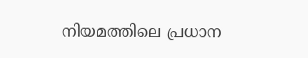നിയമത്തിലെ പ്രധാന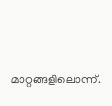മാറ്റങ്ങളിലൊന്ന്.